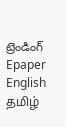ట్రెండింగ్
Epaper    English    தமிழ்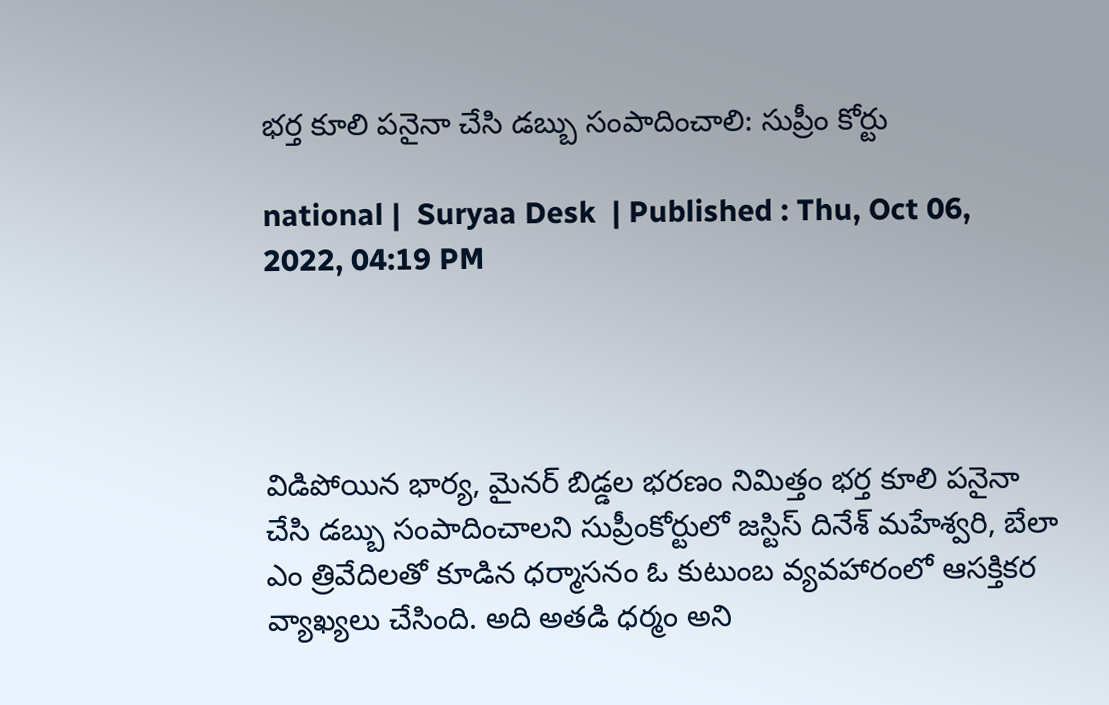భర్త కూలి పనైనా చేసి డబ్బు సంపాదించాలి: సుప్రీం కోర్టు

national |  Suryaa Desk  | Published : Thu, Oct 06, 2022, 04:19 PM




విడిపోయిన భార్య, మైనర్ బిడ్డల భరణం నిమిత్తం భర్త కూలి పనైనా చేసి డబ్బు సంపాదించాలని సుప్రీంకోర్టులో జస్టిస్ దినేశ్ మహేశ్వరి, బేలా ఎం త్రివేదిలతో కూడిన ధర్మాసనం ఓ కుటుంబ వ్యవహారంలో ఆసక్తికర వ్యాఖ్యలు చేసింది. అది అతడి ధర్మం అని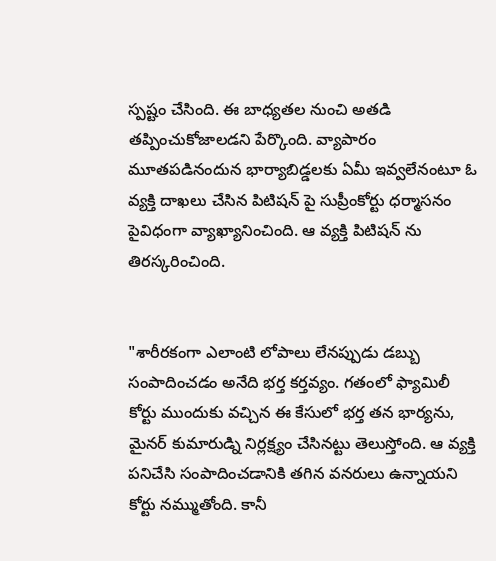స్పష్టం చేసింది. ఈ బాధ్యతల నుంచి అతడి తప్పించుకోజాలడని పేర్కొంది. వ్యాపారం మూతపడినందున భార్యాబిడ్డలకు ఏమీ ఇవ్వలేనంటూ ఓ వ్యక్తి దాఖలు చేసిన పిటిషన్ పై సుప్రీంకోర్టు ధర్మాసనం పైవిధంగా వ్యాఖ్యానించింది. ఆ వ్యక్తి పిటిషన్ ను తిరస్కరించింది.


"శారీరకంగా ఎలాంటి లోపాలు లేనప్పుడు డబ్బు సంపాదించడం అనేది భర్త కర్తవ్యం. గతంలో ఫ్యామిలీ కోర్టు ముందుకు వచ్చిన ఈ కేసులో భర్త తన భార్యను, మైనర్ కుమారుడ్ని నిర్లక్ష్యం చేసినట్టు తెలుస్తోంది. ఆ వ్యక్తి పనిచేసి సంపాదించడానికి తగిన వనరులు ఉన్నాయని కోర్టు నమ్ముతోంది. కానీ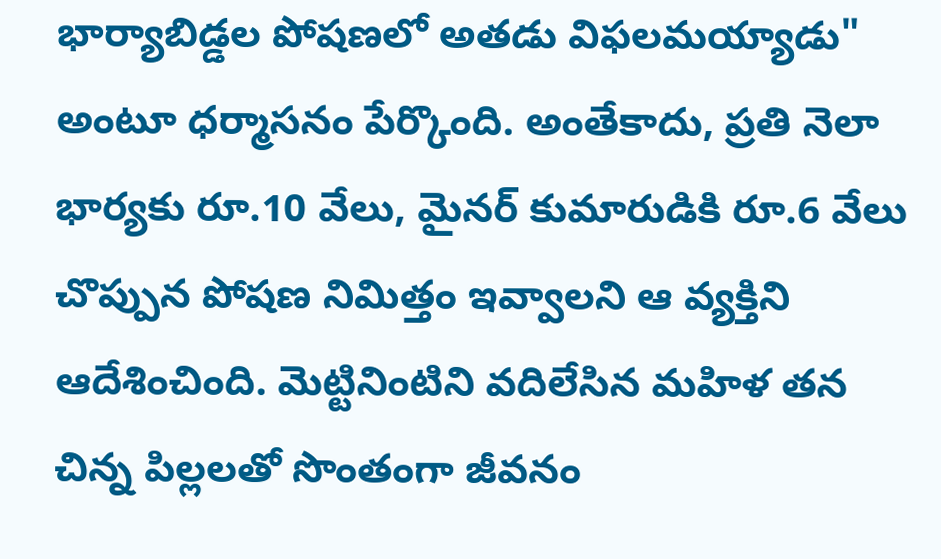భార్యాబిడ్డల పోషణలో అతడు విఫలమయ్యాడు" అంటూ ధర్మాసనం పేర్కొంది. అంతేకాదు, ప్రతి నెలా భార్యకు రూ.10 వేలు, మైనర్ కుమారుడికి రూ.6 వేలు చొప్పున పోషణ నిమిత్తం ఇవ్వాలని ఆ వ్యక్తిని ఆదేశించింది. మెట్టినింటిని వదిలేసిన మహిళ తన చిన్న పిల్లలతో సొంతంగా జీవనం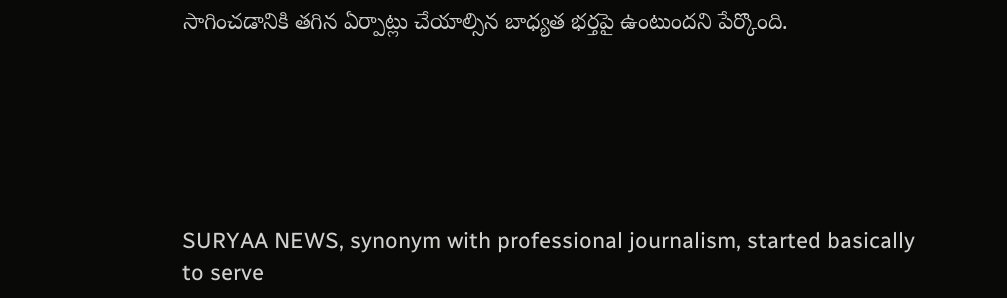సాగించడానికి తగిన ఏర్పాట్లు చేయాల్సిన బాధ్యత భర్తపై ఉంటుందని పేర్కొంది.






SURYAA NEWS, synonym with professional journalism, started basically to serve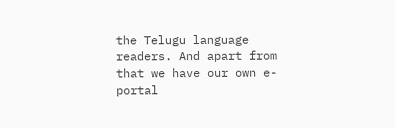the Telugu language readers. And apart from that we have our own e-portal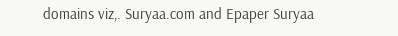domains viz,. Suryaa.com and Epaper Suryaa